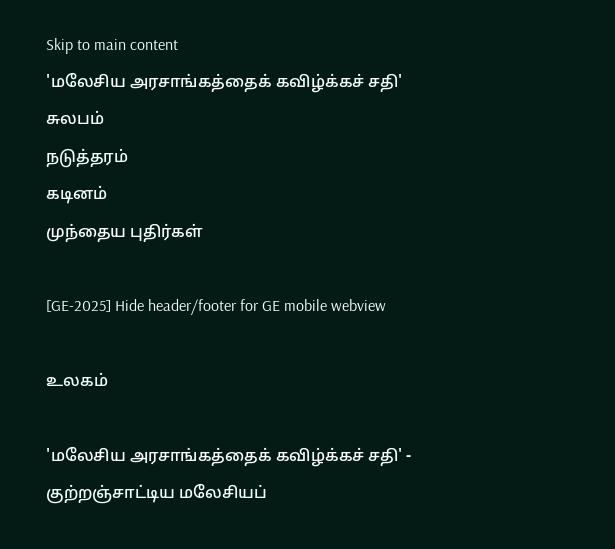Skip to main content
'மலேசிய அரசாங்கத்தைக் கவிழ்க்கச் சதி'
சுலபம்
நடுத்தரம்
கடினம்
முந்தைய புதிர்கள்

[GE-2025] Hide header/footer for GE mobile webview

உலகம்

'மலேசிய அரசாங்கத்தைக் கவிழ்க்கச் சதி' - குற்றஞ்சாட்டிய மலேசியப்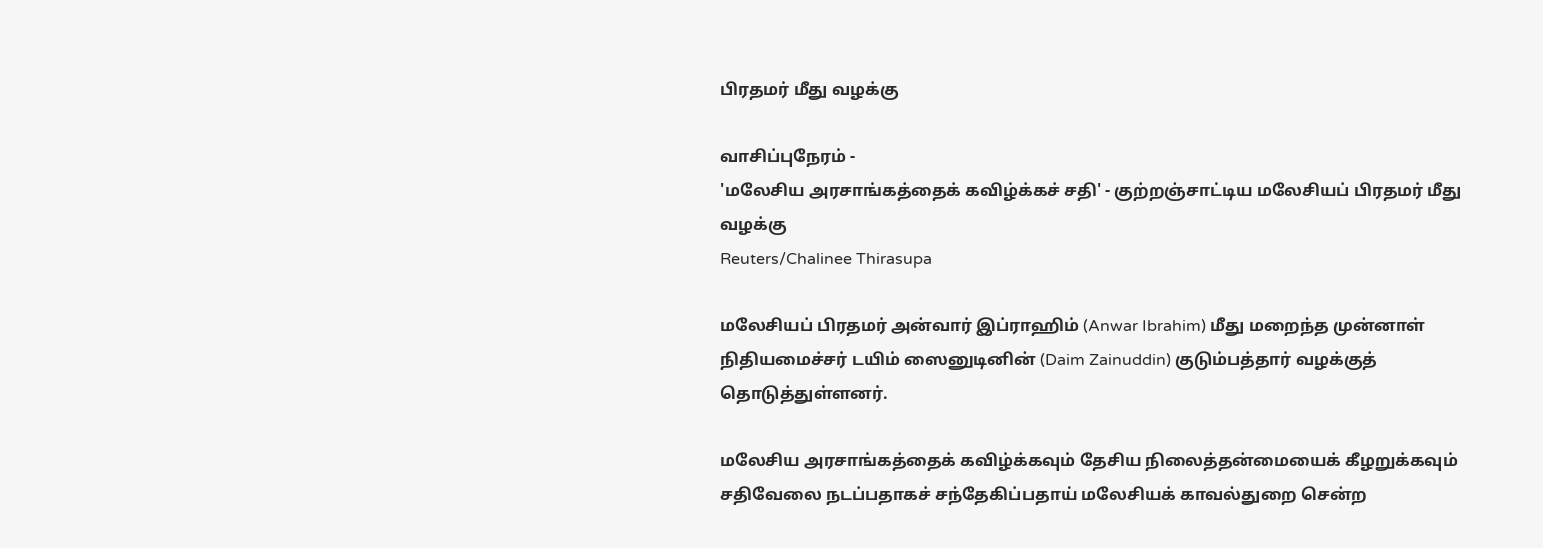பிரதமர் மீது வழக்கு

வாசிப்புநேரம் -
'மலேசிய அரசாங்கத்தைக் கவிழ்க்கச் சதி' - குற்றஞ்சாட்டிய மலேசியப் பிரதமர் மீது வழக்கு
Reuters/Chalinee Thirasupa

மலேசியப் பிரதமர் அன்வார் இப்ராஹிம் (Anwar Ibrahim) மீது மறைந்த முன்னாள் நிதியமைச்சர் டயிம் ஸைனுடினின் (Daim Zainuddin) குடும்பத்தார் வழக்குத் தொடுத்துள்ளனர்.

மலேசிய அரசாங்கத்தைக் கவிழ்க்கவும் தேசிய நிலைத்தன்மையைக் கீழறுக்கவும் சதிவேலை நடப்பதாகச் சந்தேகிப்பதாய் மலேசியக் காவல்துறை சென்ற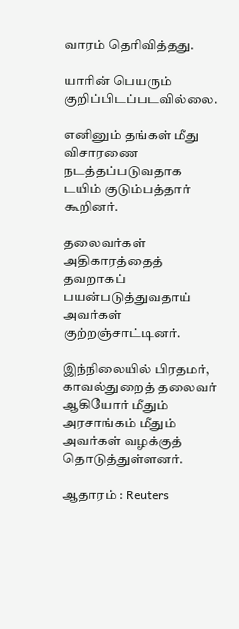வாரம் தெரிவித்தது.

யாரின் பெயரும் குறிப்பிடப்படவில்லை.

எனினும் தங்கள் மீது விசாரணை நடத்தப்படுவதாக டயிம் குடும்பத்தார் கூறினர்.

தலைவர்கள் அதிகாரத்தைத் தவறாகப் பயன்படுத்துவதாய் அவர்கள் குற்றஞ்சாட்டினர்.

இந்நிலையில் பிரதமர், காவல்துறைத் தலைவர் ஆகியோர் மீதும் அரசாங்கம் மீதும் அவர்கள் வழக்குத் தொடுத்துள்ளனர்.

ஆதாரம் : Reuters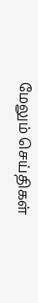மேலும் செய்திகள்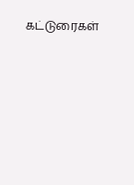கட்டுரைகள்